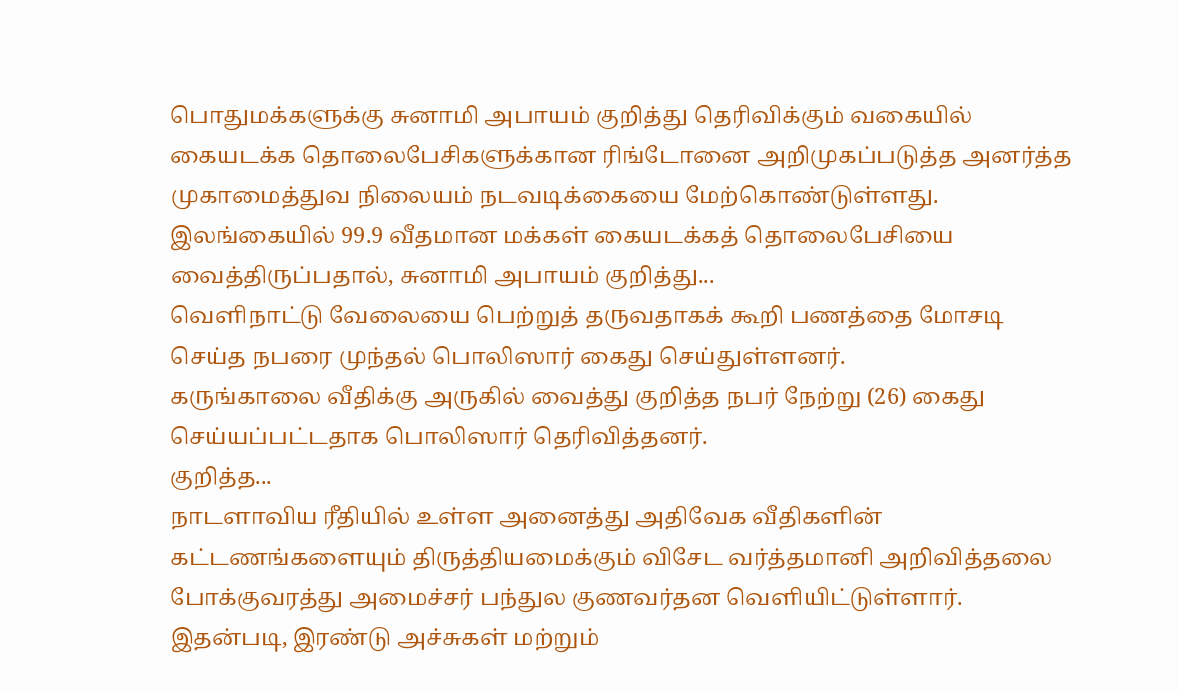பொதுமக்களுக்கு சுனாமி அபாயம் குறித்து தெரிவிக்கும் வகையில் கையடக்க தொலைபேசிகளுக்கான ரிங்டோனை அறிமுகப்படுத்த அனர்த்த முகாமைத்துவ நிலையம் நடவடிக்கையை மேற்கொண்டுள்ளது.
இலங்கையில் 99.9 வீதமான மக்கள் கையடக்கத் தொலைபேசியை வைத்திருப்பதால், சுனாமி அபாயம் குறித்து...
வெளிநாட்டு வேலையை பெற்றுத் தருவதாகக் கூறி பணத்தை மோசடி செய்த நபரை முந்தல் பொலிஸார் கைது செய்துள்ளனர்.
கருங்காலை வீதிக்கு அருகில் வைத்து குறித்த நபர் நேற்று (26) கைது செய்யப்பட்டதாக பொலிஸார் தெரிவித்தனர்.
குறித்த...
நாடளாவிய ரீதியில் உள்ள அனைத்து அதிவேக வீதிகளின் கட்டணங்களையும் திருத்தியமைக்கும் விசேட வர்த்தமானி அறிவித்தலை போக்குவரத்து அமைச்சர் பந்துல குணவர்தன வெளியிட்டுள்ளார்.
இதன்படி, இரண்டு அச்சுகள் மற்றும்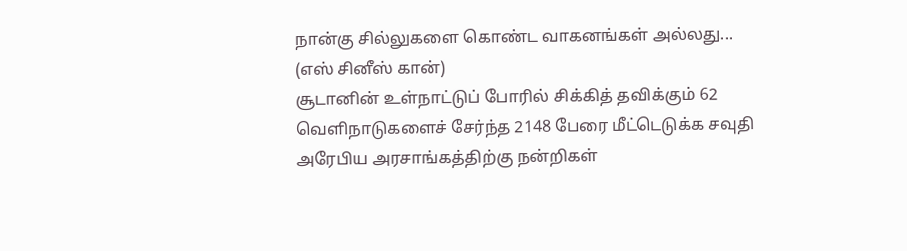நான்கு சில்லுகளை கொண்ட வாகனங்கள் அல்லது...
(எஸ் சினீஸ் கான்)
சூடானின் உள்நாட்டுப் போரில் சிக்கித் தவிக்கும் 62 வெளிநாடுகளைச் சேர்ந்த 2148 பேரை மீட்டெடுக்க சவுதி அரேபிய அரசாங்கத்திற்கு நன்றிகள்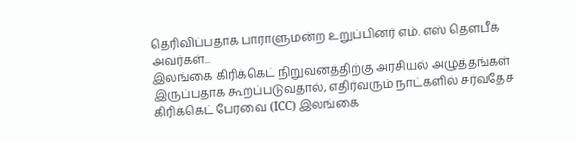தெரிவிப்பதாக பாராளுமன்ற உறுப்பினர் எம். எஸ் தௌபீக் அவர்கள்...
இலங்கை கிரிக்கெட் நிறுவனத்திற்கு அரசியல் அழுத்தங்கள் இருப்பதாக கூறப்படுவதால், எதிர்வரும் நாட்களில் சர்வதேச கிரிக்கெட் பேரவை (ICC) இலங்கை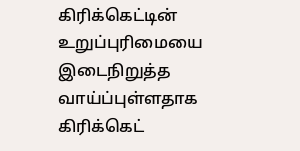கிரிக்கெட்டின் உறுப்புரிமையை இடைநிறுத்த வாய்ப்புள்ளதாக கிரிக்கெட்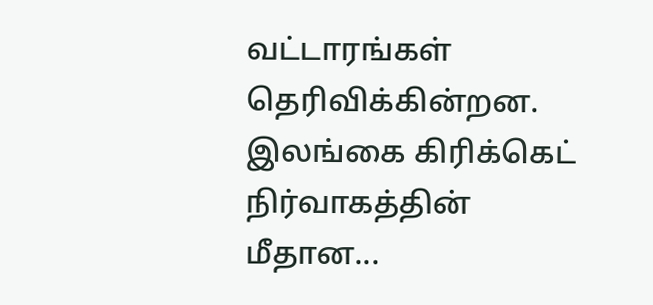வட்டாரங்கள் தெரிவிக்கின்றன.
இலங்கை கிரிக்கெட் நிர்வாகத்தின் மீதான...